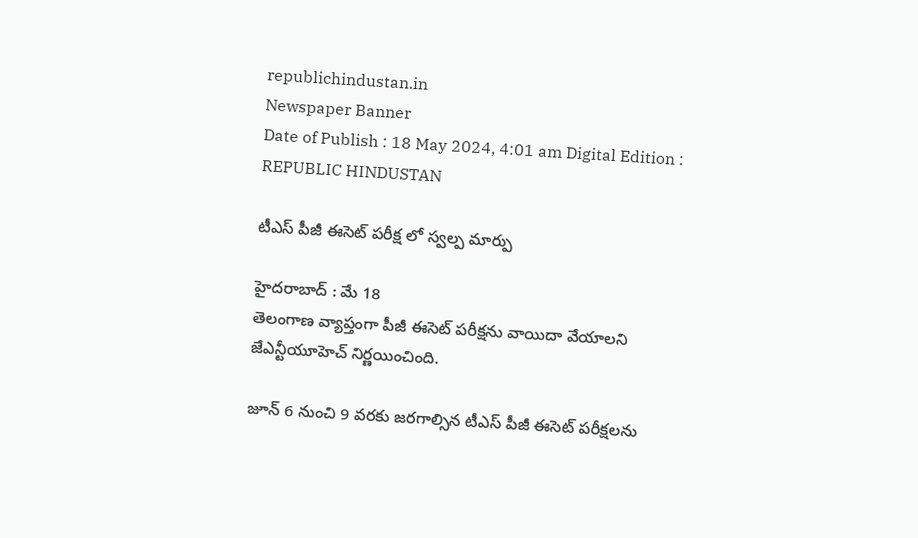republichindustan.in
Newspaper Banner
Date of Publish : 18 May 2024, 4:01 am Digital Edition : REPUBLIC HINDUSTAN

టీఎస్ పీజీ ఈసెట్ పరీక్ష లో స్వల్ప మార్పు

హైదరాబాద్ : మే 18
తెలంగాణ వ్యాప్తంగా పీజీ ఈసెట్‌ పరీక్షను వాయిదా వేయాలని జేఎన్టీయూహెచ్‌ నిర్ణయించింది.

జూన్ 6 నుంచి 9 వరకు జరగాల్సిన టీఎస్ పీజీ ఈసెట్ పరీక్షలను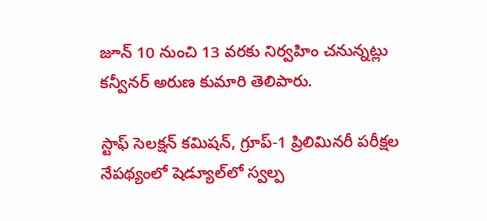జూన్ 10 నుంచి 13 వరకు నిర్వహిం చనున్నట్లు కన్వీనర్ అరుణ కుమారి తెలిపారు.

స్టాఫ్ సెలక్షన్ కమిషన్, గ్రూప్-1 ప్రిలిమినరీ పరీక్షల నేపథ్యంలో షెడ్యూల్‌లో స్వల్ప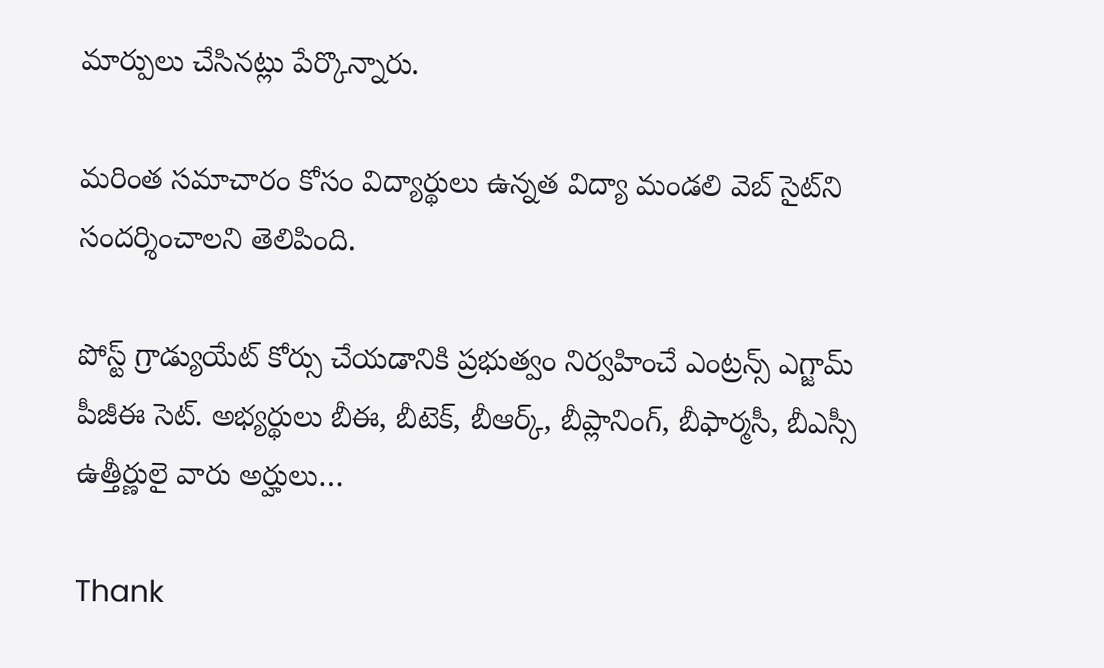మార్పులు చేసినట్లు పేర్కొన్నారు.

మరింత సమాచారం కోసం విద్యార్థులు ఉన్నత విద్యా మండలి వెబ్ సైట్‌ని సందర్శించాలని తెలిపింది.

పోస్ట్ గ్రాడ్యుయేట్ కోర్సు చేయడానికి ప్రభుత్వం నిర్వహించే ఎంట్రన్స్ ఎగ్జామ్ పీజీఈ సెట్. అభ్యర్థులు బీఈ, బీటెక్, బీఆర్క్, బీప్లానింగ్, బీఫార్మసీ, బీఎస్సీ ఉత్తీర్ణులై వారు అర్హులు…

Thank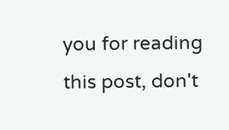you for reading this post, don't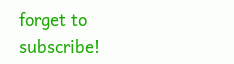forget to subscribe!